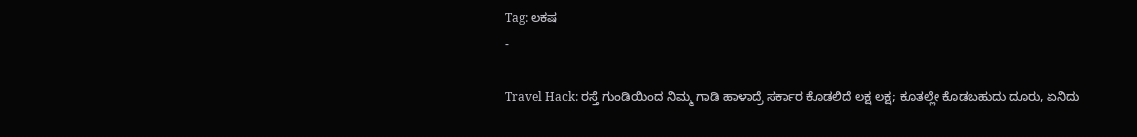Tag: ಲಕಷ
-

Travel Hack: ರಸ್ತೆ ಗುಂಡಿಯಿಂದ ನಿಮ್ಮ ಗಾಡಿ ಹಾಳಾದ್ರೆ ಸರ್ಕಾರ ಕೊಡಲಿದೆ ಲಕ್ಷ ಲಕ್ಷ; ಕೂತಲ್ಲೇ ಕೊಡಬಹುದು ದೂರು, ಏನಿದು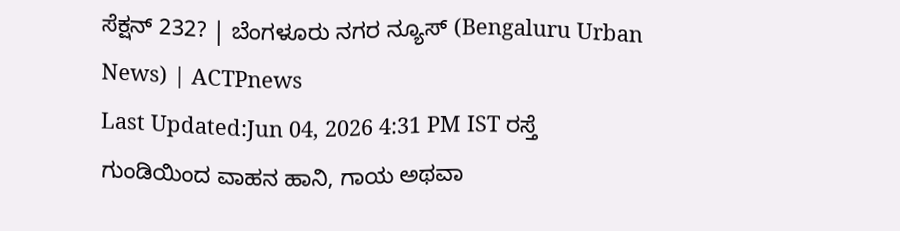ಸೆಕ್ಷನ್ 232? | ಬೆಂಗಳೂರು ನಗರ ನ್ಯೂಸ್ (Bengaluru Urban News) | ACTPnews
Last Updated:Jun 04, 2026 4:31 PM IST ರಸ್ತೆ ಗುಂಡಿಯಿಂದ ವಾಹನ ಹಾನಿ, ಗಾಯ ಅಥವಾ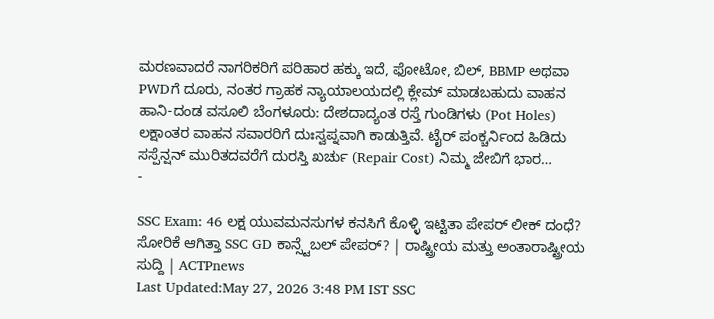ಮರಣವಾದರೆ ನಾಗರಿಕರಿಗೆ ಪರಿಹಾರ ಹಕ್ಕು ಇದೆ, ಫೋಟೋ, ಬಿಲ್, BBMP ಅಥವಾ PWDಗೆ ದೂರು, ನಂತರ ಗ್ರಾಹಕ ನ್ಯಾಯಾಲಯದಲ್ಲಿ ಕ್ಲೇಮ್ ಮಾಡಬಹುದು ವಾಹನ ಹಾನಿ-ದಂಡ ವಸೂಲಿ ಬೆಂಗಳೂರು: ದೇಶದಾದ್ಯಂತ ರಸ್ತೆ ಗುಂಡಿಗಳು (Pot Holes) ಲಕ್ಷಾಂತರ ವಾಹನ ಸವಾರರಿಗೆ ದುಃಸ್ವಪ್ನವಾಗಿ ಕಾಡುತ್ತಿವೆ. ಟೈರ್ ಪಂಕ್ಚರ್ನಿಂದ ಹಿಡಿದು ಸಸ್ಪೆನ್ಷನ್ ಮುರಿತದವರೆಗೆ ದುರಸ್ತಿ ಖರ್ಚು (Repair Cost) ನಿಮ್ಮ ಜೇಬಿಗೆ ಭಾರ…
-

SSC Exam: 46 ಲಕ್ಷ ಯುವಮನಸುಗಳ ಕನಸಿಗೆ ಕೊಳ್ಳಿ ಇಟ್ಟಿತಾ ಪೇಪರ್ ಲೀಕ್ ದಂಧೆ? ಸೋರಿಕೆ ಆಗಿತ್ತಾ SSC GD ಕಾನ್ಸ್ಟೆಬಲ್ ಪೇಪರ್? | ರಾಷ್ಟ್ರೀಯ ಮತ್ತು ಅಂತಾರಾಷ್ಟ್ರೀಯ ಸುದ್ದಿ | ACTPnews
Last Updated:May 27, 2026 3:48 PM IST SSC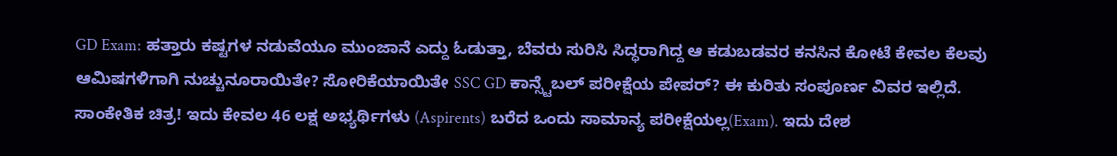GD Exam: ಹತ್ತಾರು ಕಷ್ಟಗಳ ನಡುವೆಯೂ ಮುಂಜಾನೆ ಎದ್ದು ಓಡುತ್ತಾ, ಬೆವರು ಸುರಿಸಿ ಸಿದ್ಧರಾಗಿದ್ದ ಆ ಕಡುಬಡವರ ಕನಸಿನ ಕೋಟೆ ಕೇವಲ ಕೆಲವು ಆಮಿಷಗಳಿಗಾಗಿ ನುಚ್ಚುನೂರಾಯಿತೇ? ಸೋರಿಕೆಯಾಯಿತೇ SSC GD ಕಾನ್ಸ್ಟೆಬಲ್ ಪರೀಕ್ಷೆಯ ಪೇಪರ್? ಈ ಕುರಿತು ಸಂಪೂರ್ಣ ವಿವರ ಇಲ್ಲಿದೆ. ಸಾಂಕೇತಿಕ ಚಿತ್ರ! ಇದು ಕೇವಲ 46 ಲಕ್ಷ ಅಭ್ಯರ್ಥಿಗಳು (Aspirents) ಬರೆದ ಒಂದು ಸಾಮಾನ್ಯ ಪರೀಕ್ಷೆಯಲ್ಲ(Exam). ಇದು ದೇಶ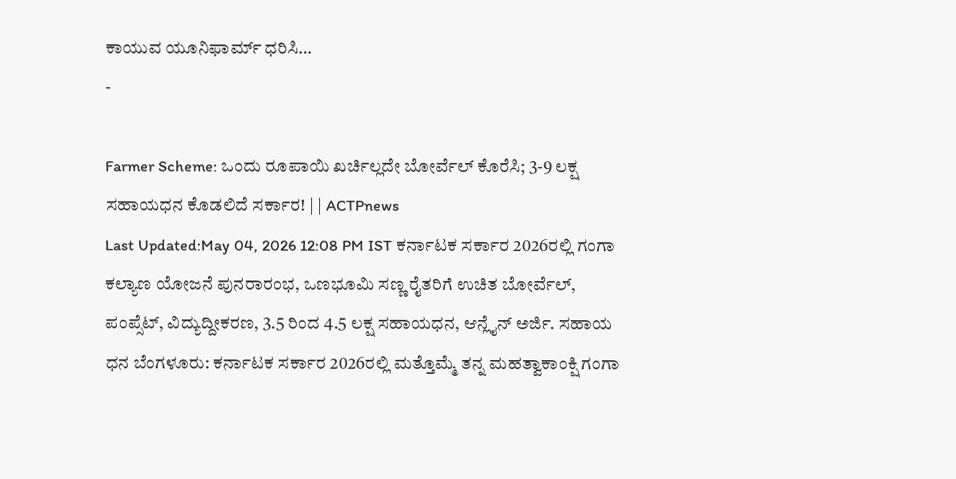ಕಾಯುವ ಯೂನಿಫಾರ್ಮ್ ಧರಿಸಿ…
-

Farmer Scheme: ಒಂದು ರೂಪಾಯಿ ಖರ್ಚಿಲ್ಲದೇ ಬೋರ್ವೆಲ್ ಕೊರೆಸಿ; 3-9 ಲಕ್ಷ ಸಹಾಯಧನ ಕೊಡಲಿದೆ ಸರ್ಕಾರ! | | ACTPnews
Last Updated:May 04, 2026 12:08 PM IST ಕರ್ನಾಟಕ ಸರ್ಕಾರ 2026ರಲ್ಲಿ ಗಂಗಾ ಕಲ್ಯಾಣ ಯೋಜನೆ ಪುನರಾರಂಭ, ಒಣಭೂಮಿ ಸಣ್ಣ ರೈತರಿಗೆ ಉಚಿತ ಬೋರ್ವೆಲ್, ಪಂಪ್ಸೆಟ್, ವಿದ್ಯುದ್ದೀಕರಣ, 3.5 ರಿಂದ 4.5 ಲಕ್ಷ ಸಹಾಯಧನ, ಆನ್ಲೈನ್ ಅರ್ಜಿ. ಸಹಾಯ ಧನ ಬೆಂಗಳೂರು: ಕರ್ನಾಟಕ ಸರ್ಕಾರ 2026ರಲ್ಲಿ ಮತ್ತೊಮ್ಮೆ ತನ್ನ ಮಹತ್ವಾಕಾಂಕ್ಷಿ ಗಂಗಾ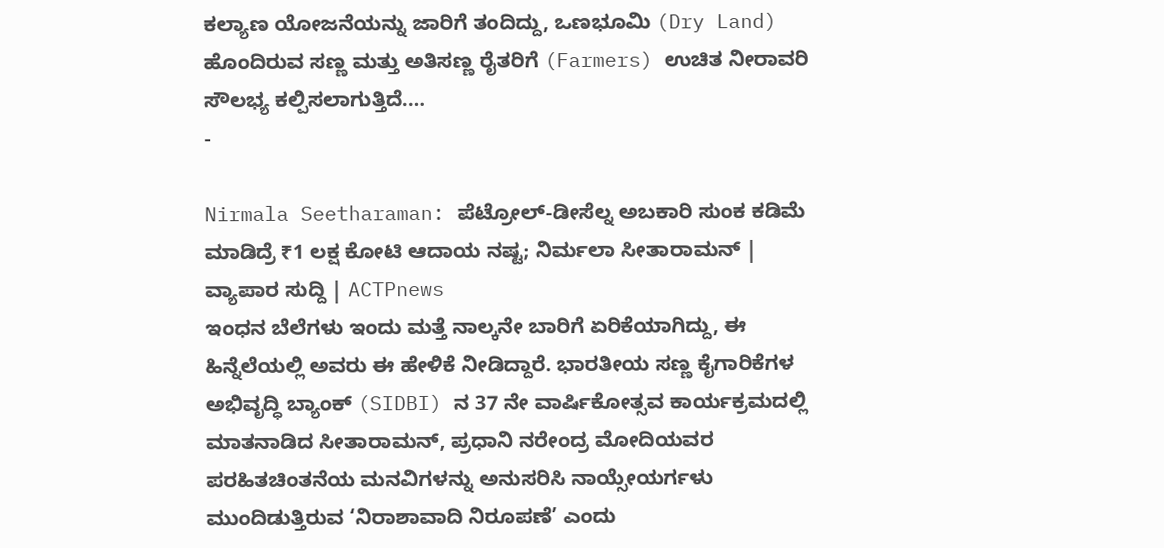ಕಲ್ಯಾಣ ಯೋಜನೆಯನ್ನು ಜಾರಿಗೆ ತಂದಿದ್ದು, ಒಣಭೂಮಿ (Dry Land) ಹೊಂದಿರುವ ಸಣ್ಣ ಮತ್ತು ಅತಿಸಣ್ಣ ರೈತರಿಗೆ (Farmers) ಉಚಿತ ನೀರಾವರಿ ಸೌಲಭ್ಯ ಕಲ್ಪಿಸಲಾಗುತ್ತಿದೆ.…
-

Nirmala Seetharaman: ಪೆಟ್ರೋಲ್-ಡೀಸೆಲ್ನ ಅಬಕಾರಿ ಸುಂಕ ಕಡಿಮೆ ಮಾಡಿದ್ರೆ ₹1 ಲಕ್ಷ ಕೋಟಿ ಆದಾಯ ನಷ್ಟ; ನಿರ್ಮಲಾ ಸೀತಾರಾಮನ್ | ವ್ಯಾಪಾರ ಸುದ್ದಿ | ACTPnews
ಇಂಧನ ಬೆಲೆಗಳು ಇಂದು ಮತ್ತೆ ನಾಲ್ಕನೇ ಬಾರಿಗೆ ಏರಿಕೆಯಾಗಿದ್ದು, ಈ ಹಿನ್ನೆಲೆಯಲ್ಲಿ ಅವರು ಈ ಹೇಳಿಕೆ ನೀಡಿದ್ದಾರೆ. ಭಾರತೀಯ ಸಣ್ಣ ಕೈಗಾರಿಕೆಗಳ ಅಭಿವೃದ್ಧಿ ಬ್ಯಾಂಕ್ (SIDBI) ನ 37 ನೇ ವಾರ್ಷಿಕೋತ್ಸವ ಕಾರ್ಯಕ್ರಮದಲ್ಲಿ ಮಾತನಾಡಿದ ಸೀತಾರಾಮನ್, ಪ್ರಧಾನಿ ನರೇಂದ್ರ ಮೋದಿಯವರ ಪರಹಿತಚಿಂತನೆಯ ಮನವಿಗಳನ್ನು ಅನುಸರಿಸಿ ನಾಯ್ಸೇಯರ್ಗಳು ಮುಂದಿಡುತ್ತಿರುವ ‘ನಿರಾಶಾವಾದಿ ನಿರೂಪಣೆ’ ಎಂದು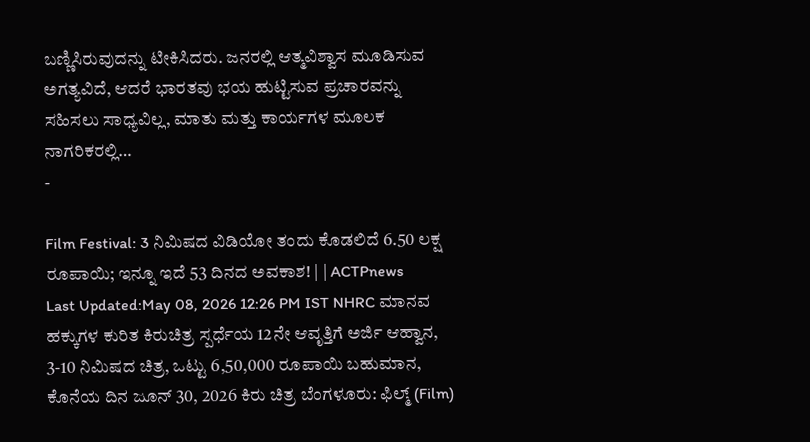ಬಣ್ಣಿಸಿರುವುದನ್ನು ಟೀಕಿಸಿದರು. ಜನರಲ್ಲಿ ಆತ್ಮವಿಶ್ವಾಸ ಮೂಡಿಸುವ ಅಗತ್ಯವಿದೆ, ಆದರೆ ಭಾರತವು ಭಯ ಹುಟ್ಟಿಸುವ ಪ್ರಚಾರವನ್ನು ಸಹಿಸಲು ಸಾಧ್ಯವಿಲ್ಲ, ಮಾತು ಮತ್ತು ಕಾರ್ಯಗಳ ಮೂಲಕ ನಾಗರಿಕರಲ್ಲಿ…
-

Film Festival: 3 ನಿಮಿಷದ ವಿಡಿಯೋ ತಂದು ಕೊಡಲಿದೆ 6.50 ಲಕ್ಷ ರೂಪಾಯಿ; ಇನ್ನೂ ಇದೆ 53 ದಿನದ ಅವಕಾಶ! | | ACTPnews
Last Updated:May 08, 2026 12:26 PM IST NHRC ಮಾನವ ಹಕ್ಕುಗಳ ಕುರಿತ ಕಿರುಚಿತ್ರ ಸ್ಪರ್ಧೆಯ 12ನೇ ಆವೃತ್ತಿಗೆ ಅರ್ಜಿ ಆಹ್ವಾನ, 3-10 ನಿಮಿಷದ ಚಿತ್ರ, ಒಟ್ಟು 6,50,000 ರೂಪಾಯಿ ಬಹುಮಾನ, ಕೊನೆಯ ದಿನ ಜೂನ್ 30, 2026 ಕಿರು ಚಿತ್ರ ಬೆಂಗಳೂರು: ಫಿಲ್ಮ್ (Film)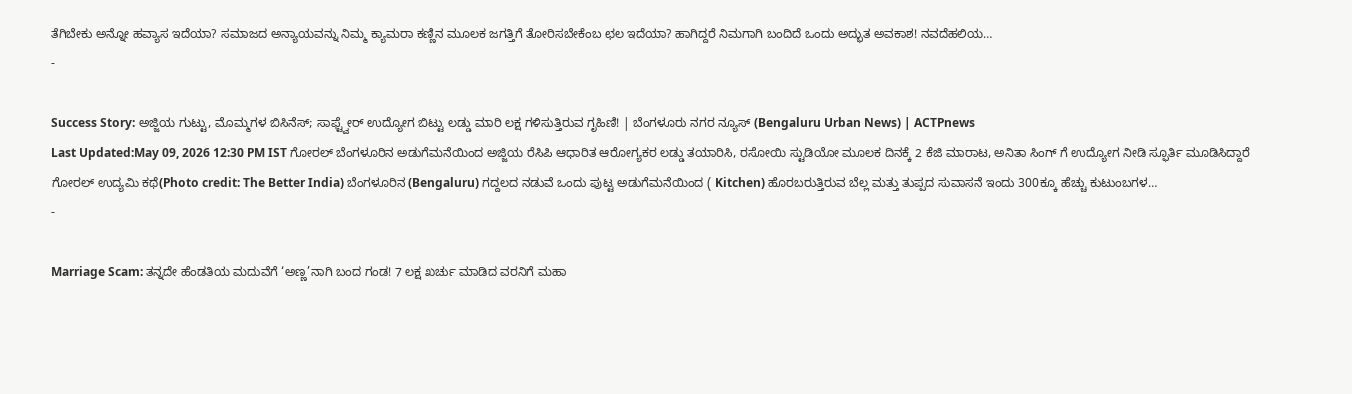ತೆಗಿಬೇಕು ಅನ್ನೋ ಹವ್ಯಾಸ ಇದೆಯಾ? ಸಮಾಜದ ಅನ್ಯಾಯವನ್ನು ನಿಮ್ಮ ಕ್ಯಾಮರಾ ಕಣ್ಣಿನ ಮೂಲಕ ಜಗತ್ತಿಗೆ ತೋರಿಸಬೇಕೆಂಬ ಛಲ ಇದೆಯಾ? ಹಾಗಿದ್ದರೆ ನಿಮಗಾಗಿ ಬಂದಿದೆ ಒಂದು ಅದ್ಭುತ ಅವಕಾಶ! ನವದೆಹಲಿಯ…
-

Success Story: ಅಜ್ಜಿಯ ಗುಟ್ಟು, ಮೊಮ್ಮಗಳ ಬಿಸಿನೆಸ್; ಸಾಫ್ಟ್ವೇರ್ ಉದ್ಯೋಗ ಬಿಟ್ಟು ಲಡ್ಡು ಮಾರಿ ಲಕ್ಷ ಗಳಿಸುತ್ತಿರುವ ಗೃಹಿಣಿ! | ಬೆಂಗಳೂರು ನಗರ ನ್ಯೂಸ್ (Bengaluru Urban News) | ACTPnews
Last Updated:May 09, 2026 12:30 PM IST ಗೋರಲ್ ಬೆಂಗಳೂರಿನ ಅಡುಗೆಮನೆಯಿಂದ ಅಜ್ಜಿಯ ರೆಸಿಪಿ ಆಧಾರಿತ ಆರೋಗ್ಯಕರ ಲಡ್ಡು ತಯಾರಿಸಿ, ರಸೋಯಿ ಸ್ಟುಡಿಯೋ ಮೂಲಕ ದಿನಕ್ಕೆ 2 ಕೆಜಿ ಮಾರಾಟ, ಅನಿತಾ ಸಿಂಗ್ ಗೆ ಉದ್ಯೋಗ ನೀಡಿ ಸ್ಫೂರ್ತಿ ಮೂಡಿಸಿದ್ದಾರೆ ಗೋರಲ್ ಉದ್ಯಮಿ ಕಥೆ(Photo credit: The Better India) ಬೆಂಗಳೂರಿನ (Bengaluru) ಗದ್ದಲದ ನಡುವೆ ಒಂದು ಪುಟ್ಟ ಅಡುಗೆಮನೆಯಿಂದ ( Kitchen) ಹೊರಬರುತ್ತಿರುವ ಬೆಲ್ಲ ಮತ್ತು ತುಪ್ಪದ ಸುವಾಸನೆ ಇಂದು 300ಕ್ಕೂ ಹೆಚ್ಚು ಕುಟುಂಬಗಳ…
-

Marriage Scam: ತನ್ನದೇ ಹೆಂಡತಿಯ ಮದುವೆಗೆ ‘ಅಣ್ಣ’ನಾಗಿ ಬಂದ ಗಂಡ! 7 ಲಕ್ಷ ಖರ್ಚು ಮಾಡಿದ ವರನಿಗೆ ಮಹಾ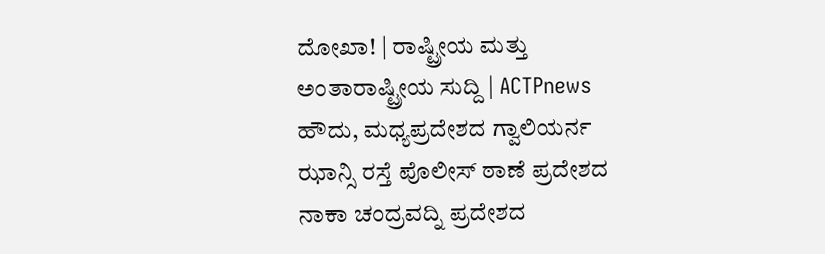ದೋಖಾ! | ರಾಷ್ಟ್ರೀಯ ಮತ್ತು ಅಂತಾರಾಷ್ಟ್ರೀಯ ಸುದ್ದಿ | ACTPnews
ಹೌದು, ಮಧ್ಯಪ್ರದೇಶದ ಗ್ವಾಲಿಯರ್ನ ಝಾನ್ಸಿ ರಸ್ತೆ ಪೊಲೀಸ್ ಠಾಣೆ ಪ್ರದೇಶದ ನಾಕಾ ಚಂದ್ರವದ್ನಿ ಪ್ರದೇಶದ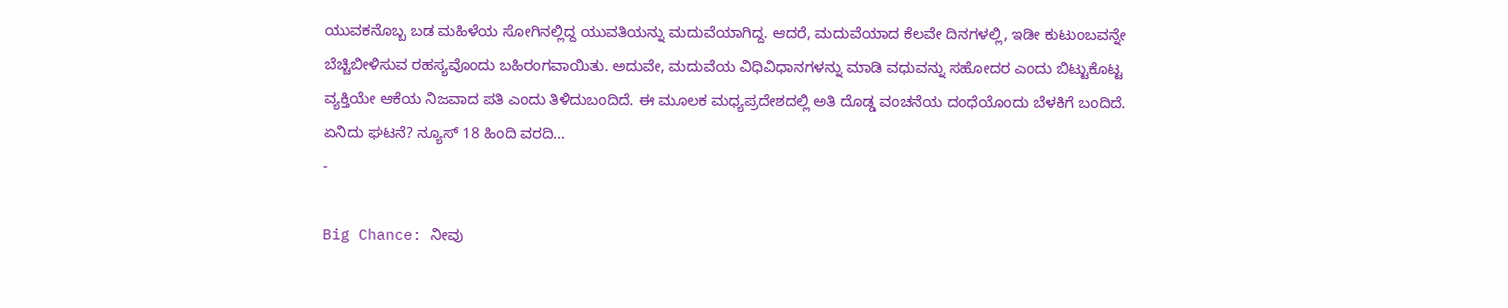ಯುವಕನೊಬ್ಬ ಬಡ ಮಹಿಳೆಯ ಸೋಗಿನಲ್ಲಿದ್ದ ಯುವತಿಯನ್ನು ಮದುವೆಯಾಗಿದ್ದ. ಆದರೆ, ಮದುವೆಯಾದ ಕೆಲವೇ ದಿನಗಳಲ್ಲಿ, ಇಡೀ ಕುಟುಂಬವನ್ನೇ ಬೆಚ್ಚಿಬೀಳಿಸುವ ರಹಸ್ಯವೊಂದು ಬಹಿರಂಗವಾಯಿತು. ಅದುವೇ, ಮದುವೆಯ ವಿಧಿವಿಧಾನಗಳನ್ನು ಮಾಡಿ ವಧುವನ್ನು ಸಹೋದರ ಎಂದು ಬಿಟ್ಟುಕೊಟ್ಟ ವ್ಯಕ್ತಿಯೇ ಆಕೆಯ ನಿಜವಾದ ಪತಿ ಎಂದು ತಿಳಿದುಬಂದಿದೆ. ಈ ಮೂಲಕ ಮಧ್ಯಪ್ರದೇಶದಲ್ಲಿ ಅತಿ ದೊಡ್ಡ ವಂಚನೆಯ ದಂಧೆಯೊಂದು ಬೆಳಕಿಗೆ ಬಂದಿದೆ. ಏನಿದು ಘಟನೆ? ನ್ಯೂಸ್ 18 ಹಿಂದಿ ವರದಿ…
-

Big Chance: ನೀವು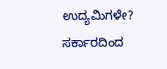ಉದ್ಯಮಿಗಳೇ? ಸರ್ಕಾರದಿಂದ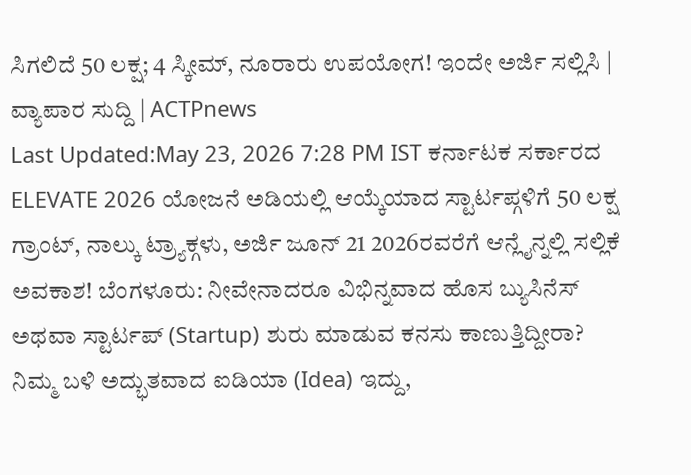ಸಿಗಲಿದೆ 50 ಲಕ್ಷ; 4 ಸ್ಕೀಮ್, ನೂರಾರು ಉಪಯೋಗ! ಇಂದೇ ಅರ್ಜಿ ಸಲ್ಲಿಸಿ | ವ್ಯಾಪಾರ ಸುದ್ದಿ | ACTPnews
Last Updated:May 23, 2026 7:28 PM IST ಕರ್ನಾಟಕ ಸರ್ಕಾರದ ELEVATE 2026 ಯೋಜನೆ ಅಡಿಯಲ್ಲಿ ಆಯ್ಕೆಯಾದ ಸ್ಟಾರ್ಟಪ್ಗಳಿಗೆ 50 ಲಕ್ಷ ಗ್ರಾಂಟ್, ನಾಲ್ಕು ಟ್ರ್ಯಾಕ್ಗಳು, ಅರ್ಜಿ ಜೂನ್ 21 2026ರವರೆಗೆ ಆನ್ಲೈನ್ನಲ್ಲಿ ಸಲ್ಲಿಕೆ ಅವಕಾಶ! ಬೆಂಗಳೂರು: ನೀವೇನಾದರೂ ವಿಭಿನ್ನವಾದ ಹೊಸ ಬ್ಯುಸಿನೆಸ್ ಅಥವಾ ಸ್ಟಾರ್ಟಪ್ (Startup) ಶುರು ಮಾಡುವ ಕನಸು ಕಾಣುತ್ತಿದ್ದೀರಾ? ನಿಮ್ಮ ಬಳಿ ಅದ್ಭುತವಾದ ಐಡಿಯಾ (Idea) ಇದ್ದು,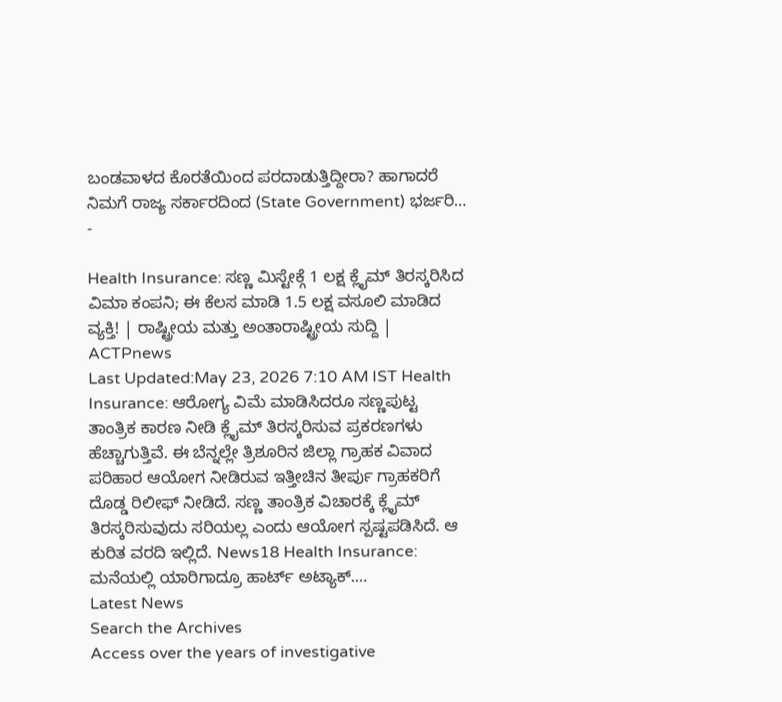ಬಂಡವಾಳದ ಕೊರತೆಯಿಂದ ಪರದಾಡುತ್ತಿದ್ದೀರಾ? ಹಾಗಾದರೆ ನಿಮಗೆ ರಾಜ್ಯ ಸರ್ಕಾರದಿಂದ (State Government) ಭರ್ಜರಿ…
-

Health Insurance: ಸಣ್ಣ ಮಿಸ್ಟೇಕ್ಗೆ 1 ಲಕ್ಷ ಕ್ಲೈಮ್ ತಿರಸ್ಕರಿಸಿದ ವಿಮಾ ಕಂಪನಿ; ಈ ಕೆಲಸ ಮಾಡಿ 1.5 ಲಕ್ಷ ವಸೂಲಿ ಮಾಡಿದ ವ್ಯಕ್ತಿ! | ರಾಷ್ಟ್ರೀಯ ಮತ್ತು ಅಂತಾರಾಷ್ಟ್ರೀಯ ಸುದ್ದಿ | ACTPnews
Last Updated:May 23, 2026 7:10 AM IST Health Insurance: ಆರೋಗ್ಯ ವಿಮೆ ಮಾಡಿಸಿದರೂ ಸಣ್ಣಪುಟ್ಟ ತಾಂತ್ರಿಕ ಕಾರಣ ನೀಡಿ ಕ್ಲೈಮ್ ತಿರಸ್ಕರಿಸುವ ಪ್ರಕರಣಗಳು ಹೆಚ್ಚಾಗುತ್ತಿವೆ. ಈ ಬೆನ್ನಲ್ಲೇ ತ್ರಿಶೂರಿನ ಜಿಲ್ಲಾ ಗ್ರಾಹಕ ವಿವಾದ ಪರಿಹಾರ ಆಯೋಗ ನೀಡಿರುವ ಇತ್ತೀಚಿನ ತೀರ್ಪು ಗ್ರಾಹಕರಿಗೆ ದೊಡ್ಡ ರಿಲೀಫ್ ನೀಡಿದೆ. ಸಣ್ಣ ತಾಂತ್ರಿಕ ವಿಚಾರಕ್ಕೆ ಕ್ಲೈಮ್ ತಿರಸ್ಕರಿಸುವುದು ಸರಿಯಲ್ಲ ಎಂದು ಆಯೋಗ ಸ್ಪಷ್ಟಪಡಿಸಿದೆ. ಆ ಕುರಿತ ವರದಿ ಇಲ್ಲಿದೆ. News18 Health Insurance: ಮನೆಯಲ್ಲಿ ಯಾರಿಗಾದ್ರೂ ಹಾರ್ಟ್ ಅಟ್ಯಾಕ್.…
Latest News
Search the Archives
Access over the years of investigative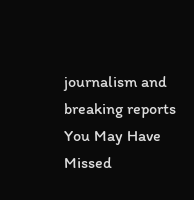journalism and breaking reports
You May Have Missed